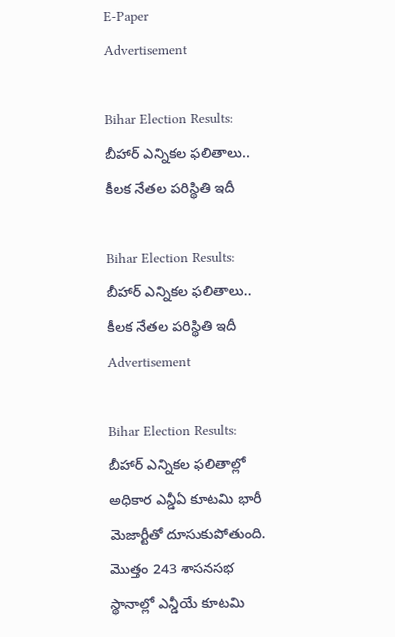E-Paper
Advertisement

Bihar Election Results: బీహార్ ఎన్నికల ఫలితాలు.. కీలక నేతల పరిస్థితి ఇదీ

Bihar Election Results: బీహార్ ఎన్నికల ఫలితాలు.. కీలక నేతల పరిస్థితి ఇదీ
Advertisement

Bihar Election Results: బీహార్ ఎన్నికల ఫలితాల్లో అధికార ఎన్డీఏ కూటమి భారీ మెజార్టీతో దూసుకుపోతుంది. మొత్తం 243 శాసనసభ స్థానాల్లో ఎన్డీయే కూటమి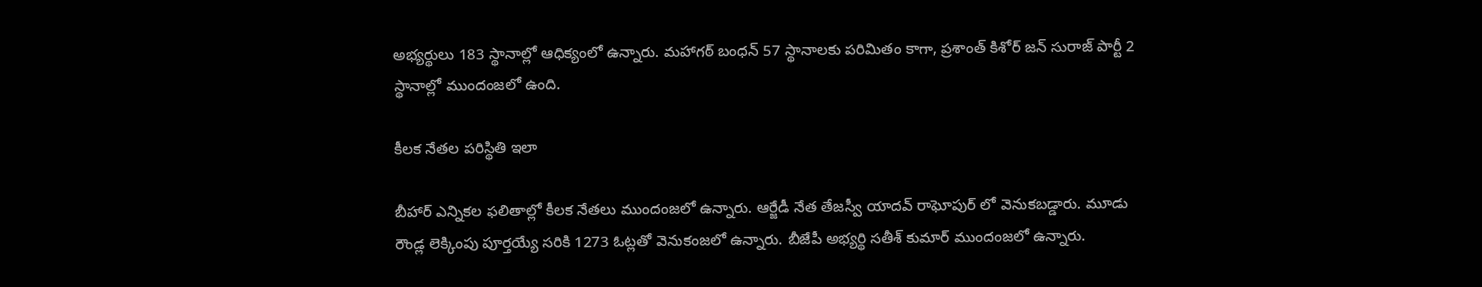అభ్యర్థులు 183 స్థానాల్లో ఆధిక్యంలో ఉన్నారు. మహాగఠ్ బంధన్ 57 స్థానాలకు పరిమితం కాగా, ప్రశాంత్ కిశోర్ జన్ సురాజ్ పార్టీ 2 స్థానాల్లో ముందంజలో ఉంది.

కీలక నేతల పరిస్థితి ఇలా

బీహార్ ఎన్నికల ఫలితాల్లో కీలక నేతలు ముందంజలో ఉన్నారు. ఆర్జేడీ నేత తేజస్వీ యాదవ్ రాఘోపుర్ లో వెనుకబడ్డారు. మూడు రౌండ్ల లెక్కింపు పూర్తయ్యే సరికి 1273 ఓట్లతో వెనుకంజలో ఉన్నారు. బీజేపీ అభ్యర్థి సతీశ్ కుమార్ ముందంజలో ఉన్నారు.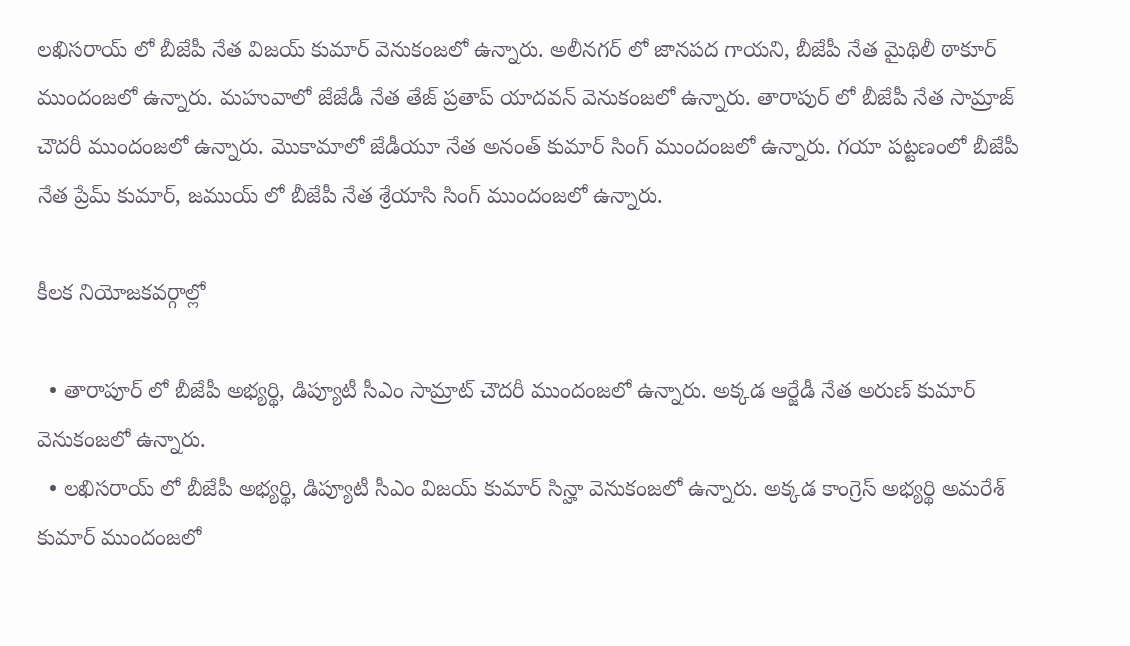లఖిసరాయ్ లో బీజేపీ నేత విజయ్ కుమార్ వెనుకంజలో ఉన్నారు. అలీనగర్ లో జానపద గాయని, బీజేపీ నేత మైథిలీ ఠాకూర్ ముందంజలో ఉన్నారు. మహువాలో జేజేడీ నేత తేజ్ ప్రతాప్ యాదవన్ వెనుకంజలో ఉన్నారు. తారాపుర్ లో బీజేపీ నేత సామ్రాజ్ చౌదరీ ముందంజలో ఉన్నారు. మొకామాలో జేడీయూ నేత అనంత్ కుమార్ సింగ్ ముందంజలో ఉన్నారు. గయా పట్టణంలో బీజేపీ నేత ప్రేమ్ కుమార్, జముయ్ లో బీజేపీ నేత శ్రేయాసి సింగ్ ముందంజలో ఉన్నారు.

కీలక నియోజకవర్గాల్లో

  • తారాపూర్‌ లో బీజేపీ అభ్యర్థి, డిప్యూటీ సీఎం సామ్రాట్‌ చౌదరీ ముందంజలో ఉన్నారు. అక్కడ ఆర్జేడీ నేత అరుణ్ కుమార్ వెనుకంజలో ఉన్నారు.
  • లఖిసరాయ్‌ లో బీజేపీ అభ్యర్థి, డిప్యూటీ సీఎం విజయ్ కుమార్ సిన్హా వెనుకంజలో ఉన్నారు. అక్కడ కాంగ్రెస్‌ అభ్యర్థి అమరేశ్ కుమార్‌ ముందంజలో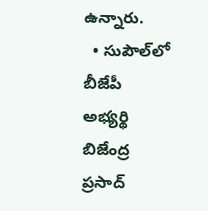ఉన్నారు.
  • సుపౌల్‌లో బీజేపీ అభ్యర్థి బిజేంద్ర ప్రసాద్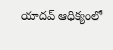యాదవ్ ఆధిక్యంలో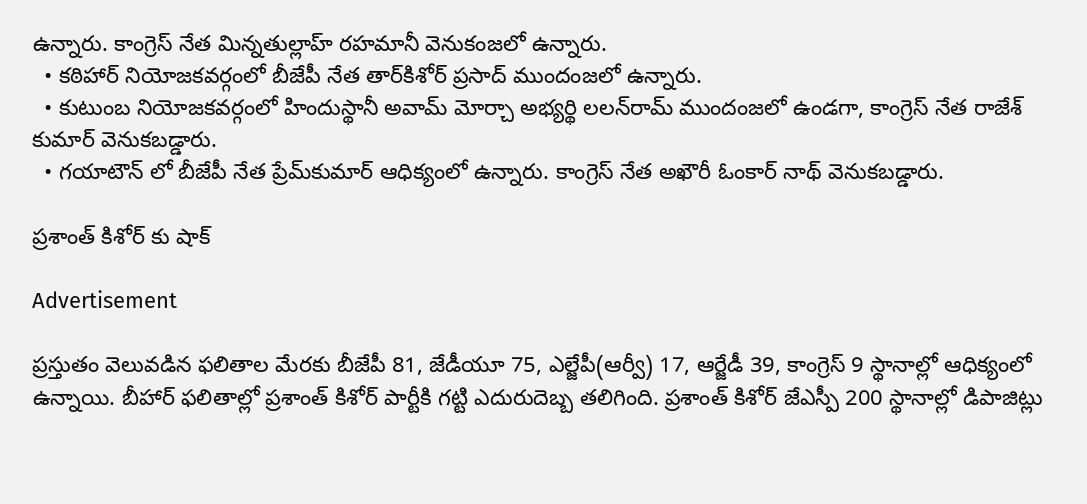ఉన్నారు. కాంగ్రెస్‌ నేత మిన్నతుల్లాహ్‌ రహమానీ వెనుకంజలో ఉన్నారు.
  • కఠిహార్‌ నియోజకవర్గంలో బీజేపీ నేత తార్‌కిశోర్‌ ప్రసాద్‌ ముందంజలో ఉన్నారు.
  • కుటుంబ నియోజకవర్గంలో హిందుస్థానీ అవామ్‌ మోర్చా అభ్యర్థి లలన్‌రామ్ ముందంజలో ఉండగా, కాంగ్రెస్‌ నేత రాజేశ్‌ కుమార్ వెనుకబడ్డారు.
  • గయాటౌన్‌ లో బీజేపీ నేత ప్రేమ్‌కుమార్ ఆధిక్యంలో ఉన్నారు. కాంగ్రెస్‌ నేత అఖౌరీ ఓంకార్ నాథ్ వెనుకబడ్డారు.

ప్రశాంత్ కిశోర్ కు షాక్

Advertisement

ప్రస్తుతం వెలువడిన ఫలితాల మేరకు బీజేపీ 81, జేడీయూ 75, ఎల్జేపీ(ఆర్వీ) 17, ఆర్జేడీ 39, కాంగ్రెస్ 9 స్థానాల్లో ఆధిక్యంలో ఉన్నాయి. బీహార్ ఫలితాల్లో ప్రశాంత్ కిశోర్ పార్టీకి గట్టి ఎదురుదెబ్బ తలిగింది. ప్రశాంత్ కిశోర్ జేఎస్పీ 200 స్థానాల్లో డిపాజిట్లు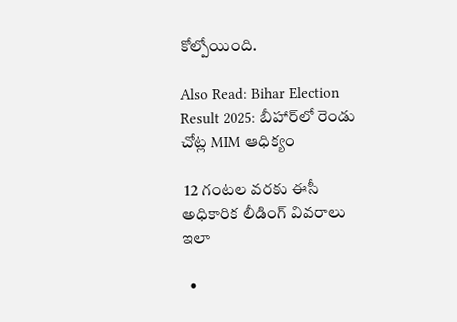కోల్పోయింది.

Also Read: Bihar Election Result 2025: బీహార్‌లో రెండు చోట్ల MIM ఆధిక్యం

 12 గంటల వరకు ఈసీ అధికారిక లీడింగ్ వివరాలు ఇలా

  •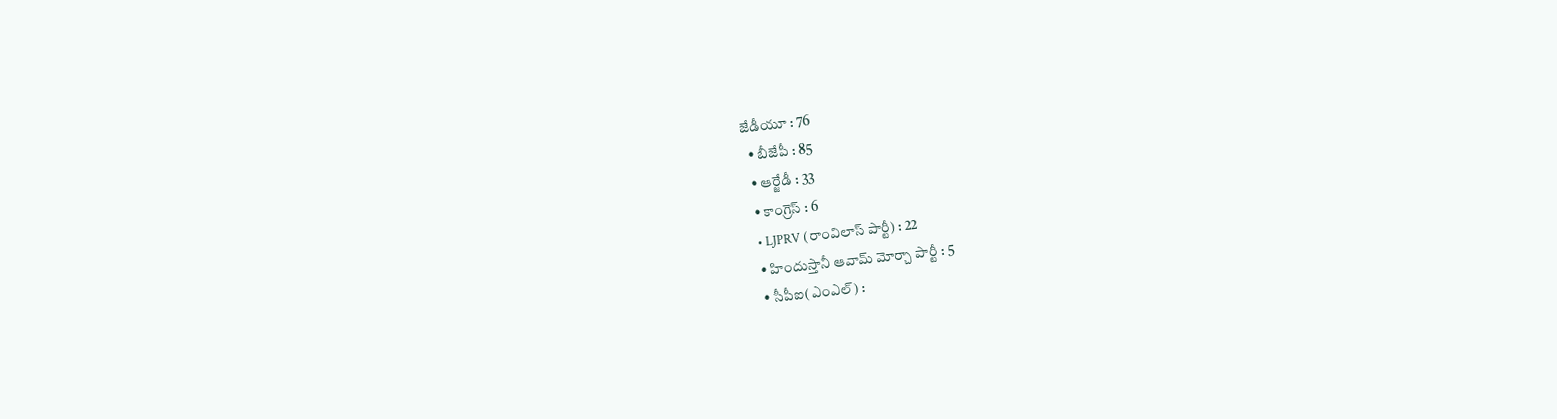జేడీయూ : 76
  • బీజేపీ : 85
  • ఆర్జేడీ : 33
  • కాంగ్రెస్ : 6
  • LJPRV (రాంవిలాస్ పార్టీ) : 22
  • హిందుస్తానీ ఆవామ్ మోర్చా పార్టీ : 5
  • సీపీఐ(ఎంఎల్) :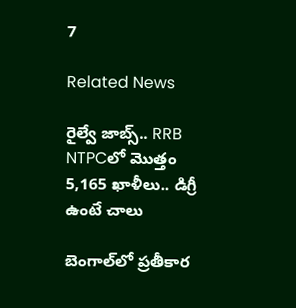7

Related News

రైల్వే జాబ్స్.. RRB NTPCలో మొత్తం 5,165 ఖాళీలు.. డిగ్రీ ఉంటే చాలు

బెంగాల్‌లో ప్రతీకార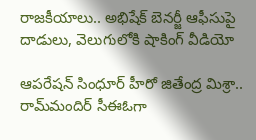రాజకీయాలు.. అభిషేక్ బెనర్జీ ఆఫీసుపై దాడులు, వెలుగులోకి షాకింగ్ వీడియో

ఆపరేషన్ సింధూర్ హీరో జితేంద్ర మిశ్రా.. రామ్‌మందిర్ సీఈఓగా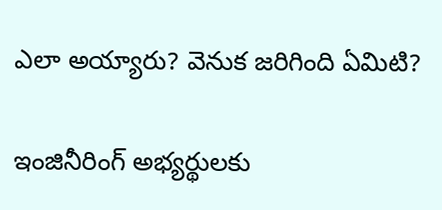ఎలా అయ్యారు? వెనుక జరిగింది ఏమిటి?

ఇంజినీరింగ్ అభ్యర్థులకు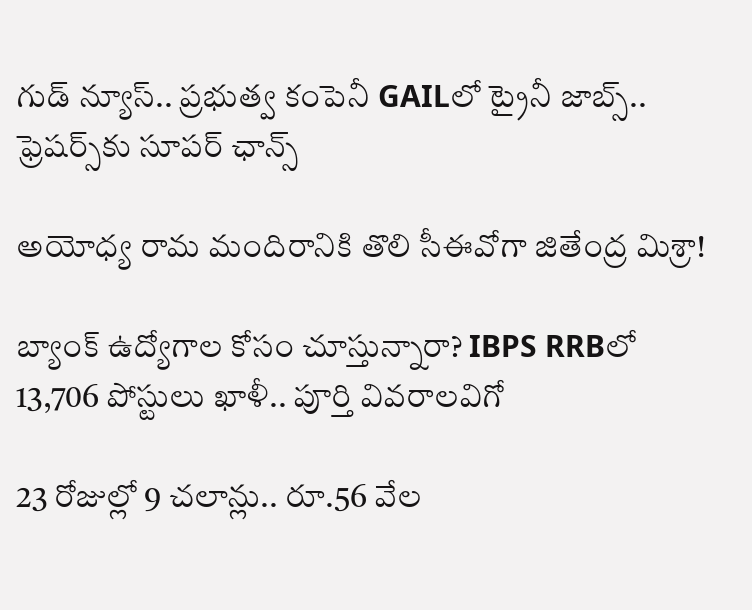గుడ్ న్యూస్.. ప్రభుత్వ కంపెనీ GAILలో ట్రైనీ జాబ్స్.. ఫ్రెషర్స్‌కు సూపర్ ఛాన్స్

అయోధ్య రామ మందిరానికి తొలి సీఈవో‌గా జితేంద్ర మిశ్రా!

బ్యాంక్ ఉద్యోగాల కోసం చూస్తున్నారా? IBPS RRBలో 13,706 పోస్టులు ఖాళీ.. పూర్తి వివరాలవిగో

23 రోజుల్లో 9 చలాన్లు.. రూ.56 వేల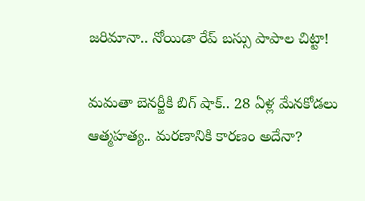జరిమానా.. నోయిడా రేప్ బస్సు పాపాల చిట్టా!

మమతా బెనర్జీకి బిగ్ షాక్.. 28 ఏళ్ల మేనకోడలు ఆత్మహత్య.. మరణానికి కారణం అదేనా?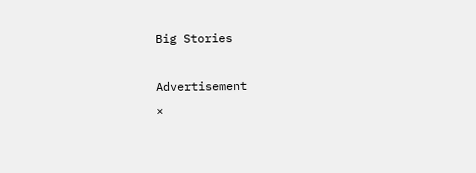Big Stories

Advertisement
×